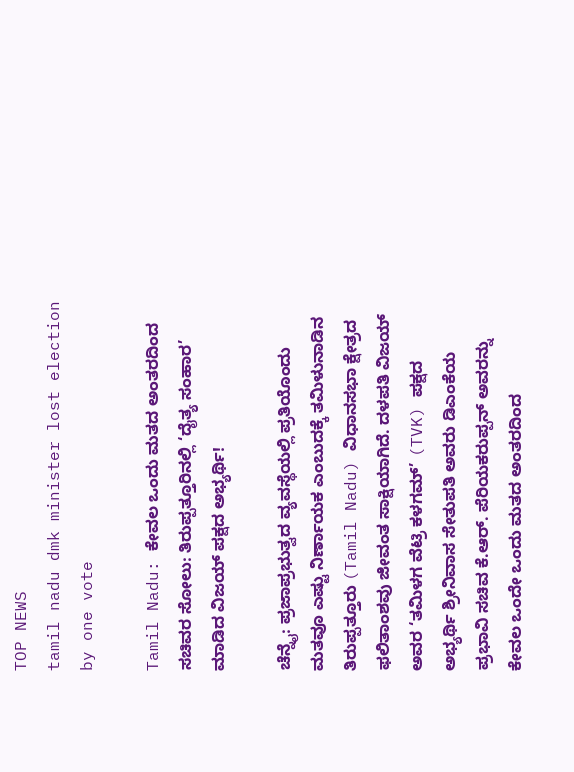TOP NEWS
tamil nadu dmk minister lost election by one vote

Tamil Nadu: ಕೇವಲ ಒಂದು ಮತದ ಅಂತರದಿಂದ ಸಚಿವರ ಸೋಲು: ತಿರುಪ್ಪತ್ತೂರಿನಲ್ಲಿ ‘ದೈತ್ಯ ಸಂಹಾರ’ ಮಾಡಿದ ವಿಜಯ್ ಪಕ್ಷದ ಅಭ್ಯರ್ಥಿ!

ಚೆನ್ನೈ: ಪ್ರಜಾಪ್ರಭುತ್ವದ ವ್ಯವಸ್ಥೆಯಲ್ಲಿ ಪ್ರತಿಯೊಂದು ಮತವೂ ಎಷ್ಟು ನಿರ್ಣಾಯಕ ಎಂಬುದಕ್ಕೆ ತಮಿಳುನಾಡಿನ ತಿರುಪ್ಪತ್ತೂರು (Tamil Nadu) ವಿಧಾನಸಭಾ ಕ್ಷೇತ್ರದ ಫಲಿತಾಂಶವು ಜೀವಂತ ಸಾಕ್ಷಿಯಾಗಿದೆ. ದಳಪತಿ ವಿಜಯ್ ಅವರ ‘ತಮಿಳಗ ವೆಟ್ರಿ ಕಳಗಮ್’ (TVK) ಪಕ್ಷದ ಅಭ್ಯರ್ಥಿ ಶ್ರೀನಿವಾಸ ಸೇತುಪತಿ ಅವರು ಡಿಎಂಕೆಯ ಪ್ರಭಾವಿ ಸಚಿವ ಕೆ.ಆರ್. ಪೆರಿಯಕರುಪ್ಪನ್ ಅವರನ್ನು ಕೇವಲ ಒಂದೇ ಒಂದು ಮತದ ಅಂತರದಿಂದ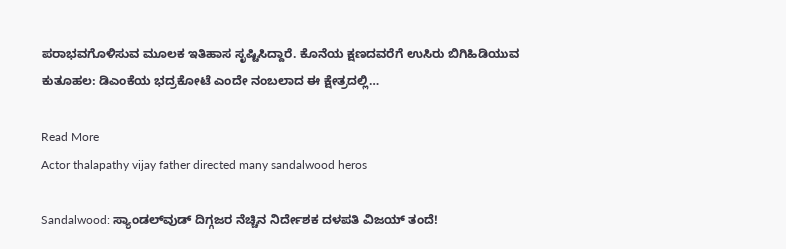ಪರಾಭವಗೊಳಿಸುವ ಮೂಲಕ ಇತಿಹಾಸ ಸೃಷ್ಟಿಸಿದ್ದಾರೆ. ಕೊನೆಯ ಕ್ಷಣದವರೆಗೆ ಉಸಿರು ಬಿಗಿಹಿಡಿಯುವ ಕುತೂಹಲ: ಡಿಎಂಕೆಯ ಭದ್ರಕೋಟೆ ಎಂದೇ ನಂಬಲಾದ ಈ ಕ್ಷೇತ್ರದಲ್ಲಿ…

Read More
Actor thalapathy vijay father directed many sandalwood heros

Sandalwood: ಸ್ಯಾಂಡಲ್‌ವುಡ್ ದಿಗ್ಗಜರ ನೆಚ್ಚಿನ ನಿರ್ದೇಶಕ ದಳಪತಿ ವಿಜಯ್ ತಂದೆ!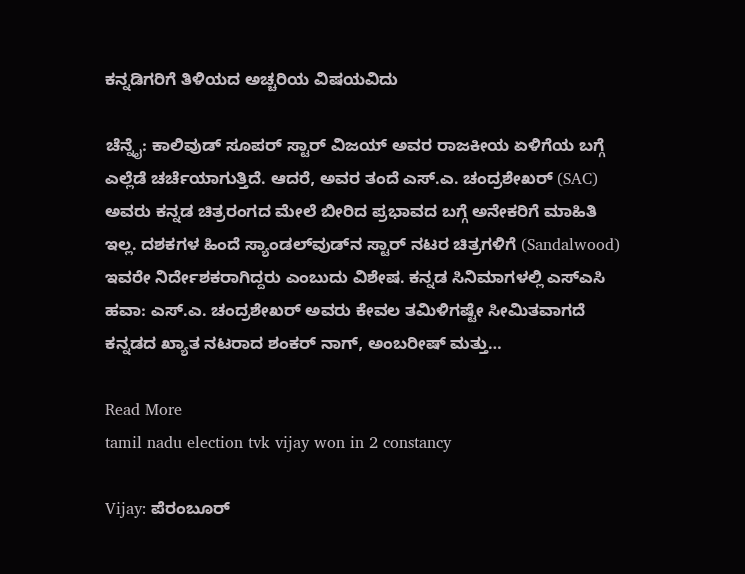ಕನ್ನಡಿಗರಿಗೆ ತಿಳಿಯದ ಅಚ್ಚರಿಯ ವಿಷಯವಿದು

ಚೆನ್ನೈ: ಕಾಲಿವುಡ್ ಸೂಪರ್ ಸ್ಟಾರ್ ವಿಜಯ್ ಅವರ ರಾಜಕೀಯ ಏಳಿಗೆಯ ಬಗ್ಗೆ ಎಲ್ಲೆಡೆ ಚರ್ಚೆಯಾಗುತ್ತಿದೆ. ಆದರೆ, ಅವರ ತಂದೆ ಎಸ್.ಎ. ಚಂದ್ರಶೇಖರ್ (SAC) ಅವರು ಕನ್ನಡ ಚಿತ್ರರಂಗದ ಮೇಲೆ ಬೀರಿದ ಪ್ರಭಾವದ ಬಗ್ಗೆ ಅನೇಕರಿಗೆ ಮಾಹಿತಿ ಇಲ್ಲ. ದಶಕಗಳ ಹಿಂದೆ ಸ್ಯಾಂಡಲ್‌ವುಡ್‌ನ ಸ್ಟಾರ್ ನಟರ ಚಿತ್ರಗಳಿಗೆ (Sandalwood) ಇವರೇ ನಿರ್ದೇಶಕರಾಗಿದ್ದರು ಎಂಬುದು ವಿಶೇಷ. ಕನ್ನಡ ಸಿನಿಮಾಗಳಲ್ಲಿ ಎಸ್‌ಎಸಿ ಹವಾ: ಎಸ್.ಎ. ಚಂದ್ರಶೇಖರ್ ಅವರು ಕೇವಲ ತಮಿಳಿಗಷ್ಟೇ ಸೀಮಿತವಾಗದೆ ಕನ್ನಡದ ಖ್ಯಾತ ನಟರಾದ ಶಂಕರ್ ನಾಗ್, ಅಂಬರೀಷ್ ಮತ್ತು…

Read More
tamil nadu election tvk vijay won in 2 constancy

Vijay: ಪೆರಂಬೂರ್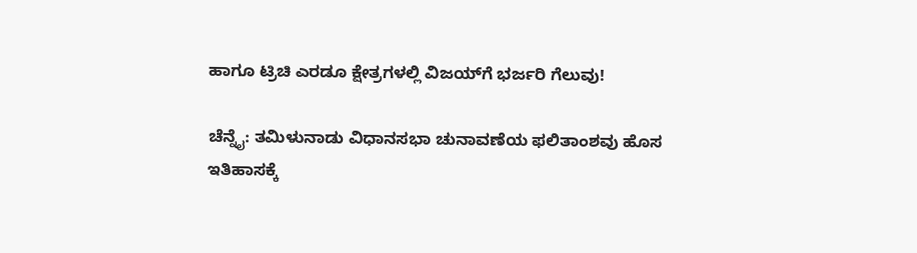ಹಾಗೂ ಟ್ರಿಚಿ ಎರಡೂ ಕ್ಷೇತ್ರಗಳಲ್ಲಿ ವಿಜಯ್‌ಗೆ ಭರ್ಜರಿ ಗೆಲುವು!

ಚೆನ್ನೈ: ತಮಿಳುನಾಡು ವಿಧಾನಸಭಾ ಚುನಾವಣೆಯ ಫಲಿತಾಂಶವು ಹೊಸ ಇತಿಹಾಸಕ್ಕೆ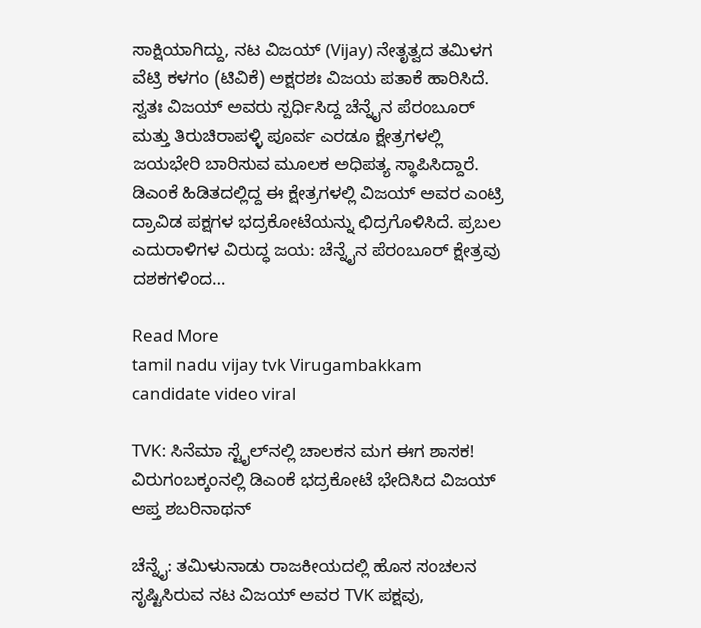ಸಾಕ್ಷಿಯಾಗಿದ್ದು, ನಟ ವಿಜಯ್ (Vijay) ನೇತೃತ್ವದ ತಮಿಳಗ ವೆಟ್ರಿ ಕಳಗಂ (ಟಿವಿಕೆ) ಅಕ್ಷರಶಃ ವಿಜಯ ಪತಾಕೆ ಹಾರಿಸಿದೆ. ಸ್ವತಃ ವಿಜಯ್ ಅವರು ಸ್ಪರ್ಧಿಸಿದ್ದ ಚೆನ್ನೈನ ಪೆರಂಬೂರ್ ಮತ್ತು ತಿರುಚಿರಾಪಳ್ಳಿ ಪೂರ್ವ ಎರಡೂ ಕ್ಷೇತ್ರಗಳಲ್ಲಿ ಜಯಭೇರಿ ಬಾರಿಸುವ ಮೂಲಕ ಅಧಿಪತ್ಯ ಸ್ಥಾಪಿಸಿದ್ದಾರೆ. ಡಿಎಂಕೆ ಹಿಡಿತದಲ್ಲಿದ್ದ ಈ ಕ್ಷೇತ್ರಗಳಲ್ಲಿ ವಿಜಯ್ ಅವರ ಎಂಟ್ರಿ ದ್ರಾವಿಡ ಪಕ್ಷಗಳ ಭದ್ರಕೋಟೆಯನ್ನು ಛಿದ್ರಗೊಳಿಸಿದೆ. ಪ್ರಬಲ ಎದುರಾಳಿಗಳ ವಿರುದ್ಧ ಜಯ: ಚೆನ್ನೈನ ಪೆರಂಬೂರ್ ಕ್ಷೇತ್ರವು ದಶಕಗಳಿಂದ…

Read More
tamil nadu vijay tvk Virugambakkam candidate video viral

TVK: ಸಿನೆಮಾ ಸ್ಟೈಲ್‌ನಲ್ಲಿ ಚಾಲಕನ ಮಗ ಈಗ ಶಾಸಕ! ವಿರುಗಂಬಕ್ಕಂನಲ್ಲಿ ಡಿಎಂಕೆ ಭದ್ರಕೋಟೆ ಭೇದಿಸಿದ ವಿಜಯ್ ಆಪ್ತ ಶಬರಿನಾಥನ್

ಚೆನ್ನೈ: ತಮಿಳುನಾಡು ರಾಜಕೀಯದಲ್ಲಿ ಹೊಸ ಸಂಚಲನ ಸೃಷ್ಟಿಸಿರುವ ನಟ ವಿಜಯ್ ಅವರ TVK ಪಕ್ಷವು,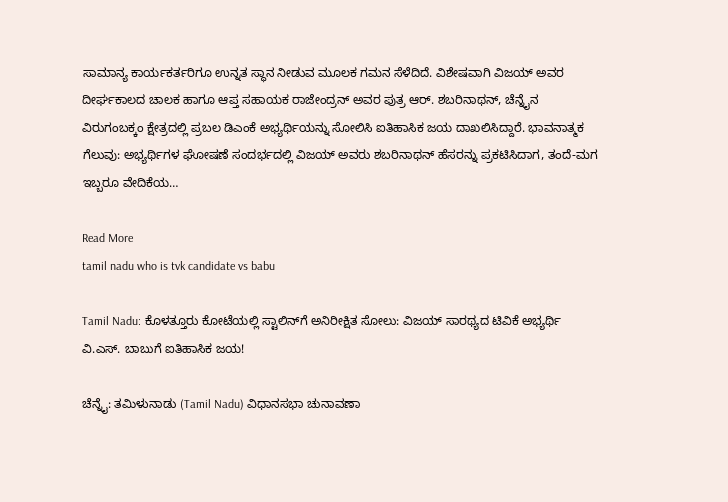ಸಾಮಾನ್ಯ ಕಾರ್ಯಕರ್ತರಿಗೂ ಉನ್ನತ ಸ್ಥಾನ ನೀಡುವ ಮೂಲಕ ಗಮನ ಸೆಳೆದಿದೆ. ವಿಶೇಷವಾಗಿ ವಿಜಯ್ ಅವರ ದೀರ್ಘಕಾಲದ ಚಾಲಕ ಹಾಗೂ ಆಪ್ತ ಸಹಾಯಕ ರಾಜೇಂದ್ರನ್ ಅವರ ಪುತ್ರ ಆರ್. ಶಬರಿನಾಥನ್, ಚೆನ್ನೈನ ವಿರುಗಂಬಕ್ಕಂ ಕ್ಷೇತ್ರದಲ್ಲಿ ಪ್ರಬಲ ಡಿಎಂಕೆ ಅಭ್ಯರ್ಥಿಯನ್ನು ಸೋಲಿಸಿ ಐತಿಹಾಸಿಕ ಜಯ ದಾಖಲಿಸಿದ್ದಾರೆ. ಭಾವನಾತ್ಮಕ ಗೆಲುವು: ಅಭ್ಯರ್ಥಿಗಳ ಘೋಷಣೆ ಸಂದರ್ಭದಲ್ಲಿ ವಿಜಯ್ ಅವರು ಶಬರಿನಾಥನ್ ಹೆಸರನ್ನು ಪ್ರಕಟಿಸಿದಾಗ, ತಂದೆ-ಮಗ ಇಬ್ಬರೂ ವೇದಿಕೆಯ…

Read More
tamil nadu who is tvk candidate vs babu

Tamil Nadu: ಕೊಳತ್ತೂರು ಕೋಟೆಯಲ್ಲಿ ಸ್ಟಾಲಿನ್‌ಗೆ ಅನಿರೀಕ್ಷಿತ ಸೋಲು: ವಿಜಯ್ ಸಾರಥ್ಯದ ಟಿವಿಕೆ ಅಭ್ಯರ್ಥಿ ವಿ.ಎಸ್. ಬಾಬುಗೆ ಐತಿಹಾಸಿಕ ಜಯ!

ಚೆನ್ನೈ: ತಮಿಳುನಾಡು (Tamil Nadu) ವಿಧಾನಸಭಾ ಚುನಾವಣಾ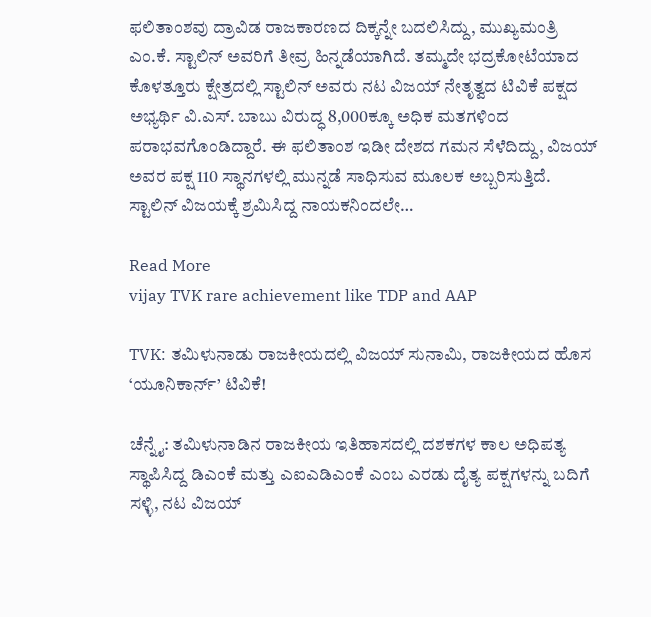ಫಲಿತಾಂಶವು ದ್ರಾವಿಡ ರಾಜಕಾರಣದ ದಿಕ್ಕನ್ನೇ ಬದಲಿಸಿದ್ದು, ಮುಖ್ಯಮಂತ್ರಿ ಎಂ.ಕೆ. ಸ್ಟಾಲಿನ್ ಅವರಿಗೆ ತೀವ್ರ ಹಿನ್ನಡೆಯಾಗಿದೆ. ತಮ್ಮದೇ ಭದ್ರಕೋಟೆಯಾದ ಕೊಳತ್ತೂರು ಕ್ಷೇತ್ರದಲ್ಲಿ ಸ್ಟಾಲಿನ್ ಅವರು ನಟ ವಿಜಯ್ ನೇತೃತ್ವದ ಟಿವಿಕೆ ಪಕ್ಷದ ಅಭ್ಯರ್ಥಿ ವಿ.ಎಸ್. ಬಾಬು ವಿರುದ್ಧ 8,000ಕ್ಕೂ ಅಧಿಕ ಮತಗಳಿಂದ ಪರಾಭವಗೊಂಡಿದ್ದಾರೆ. ಈ ಫಲಿತಾಂಶ ಇಡೀ ದೇಶದ ಗಮನ ಸೆಳೆದಿದ್ದು, ವಿಜಯ್ ಅವರ ಪಕ್ಷ 110 ಸ್ಥಾನಗಳಲ್ಲಿ ಮುನ್ನಡೆ ಸಾಧಿಸುವ ಮೂಲಕ ಅಬ್ಬರಿಸುತ್ತಿದೆ. ಸ್ಟಾಲಿನ್ ವಿಜಯಕ್ಕೆ ಶ್ರಮಿಸಿದ್ದ ನಾಯಕನಿಂದಲೇ…

Read More
vijay TVK rare achievement like TDP and AAP

TVK: ತಮಿಳುನಾಡು ರಾಜಕೀಯದಲ್ಲಿ ವಿಜಯ್ ಸುನಾಮಿ, ರಾಜಕೀಯದ ಹೊಸ ‘ಯೂನಿಕಾರ್ನ್’ ಟಿವಿಕೆ!

ಚೆನ್ನೈ: ತಮಿಳುನಾಡಿನ ರಾಜಕೀಯ ಇತಿಹಾಸದಲ್ಲಿ ದಶಕಗಳ ಕಾಲ ಅಧಿಪತ್ಯ ಸ್ಥಾಪಿಸಿದ್ದ ಡಿಎಂಕೆ ಮತ್ತು ಎಐಎಡಿಎಂಕೆ ಎಂಬ ಎರಡು ದೈತ್ಯ ಪಕ್ಷಗಳನ್ನು ಬದಿಗೆ ಸಳ್ಳಿ, ನಟ ವಿಜಯ್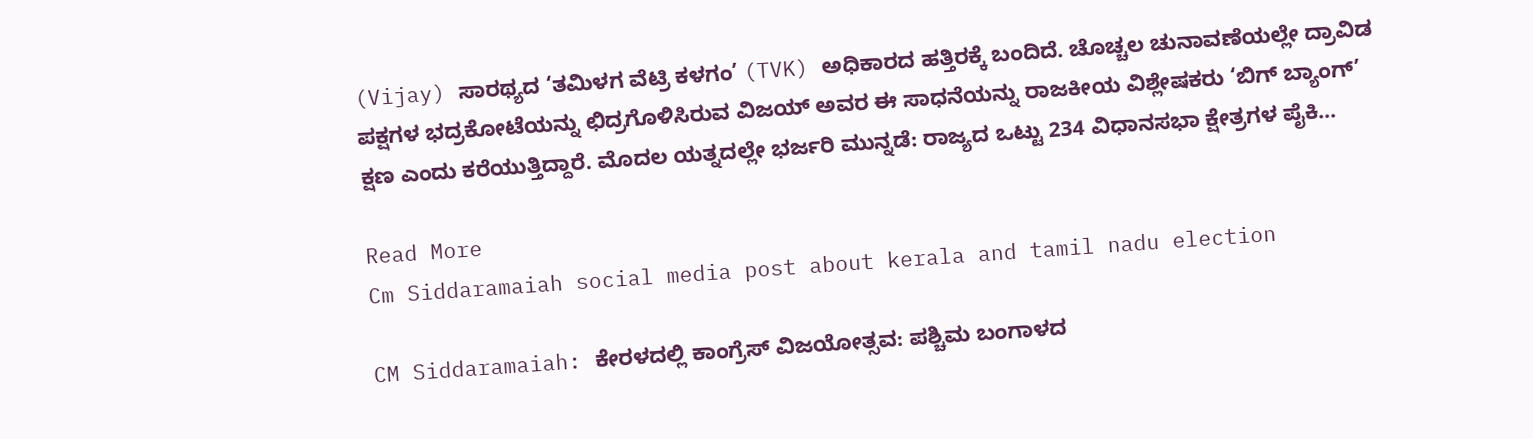(Vijay) ಸಾರಥ್ಯದ ‘ತಮಿಳಗ ವೆಟ್ರಿ ಕಳಗಂ’ (TVK) ಅಧಿಕಾರದ ಹತ್ತಿರಕ್ಕೆ ಬಂದಿದೆ. ಚೊಚ್ಚಲ ಚುನಾವಣೆಯಲ್ಲೇ ದ್ರಾವಿಡ ಪಕ್ಷಗಳ ಭದ್ರಕೋಟೆಯನ್ನು ಛಿದ್ರಗೊಳಿಸಿರುವ ವಿಜಯ್ ಅವರ ಈ ಸಾಧನೆಯನ್ನು ರಾಜಕೀಯ ವಿಶ್ಲೇಷಕರು ‘ಬಿಗ್ ಬ್ಯಾಂಗ್’ ಕ್ಷಣ ಎಂದು ಕರೆಯುತ್ತಿದ್ದಾರೆ. ಮೊದಲ ಯತ್ನದಲ್ಲೇ ಭರ್ಜರಿ ಮುನ್ನಡೆ: ರಾಜ್ಯದ ಒಟ್ಟು 234 ವಿಧಾನಸಭಾ ಕ್ಷೇತ್ರಗಳ ಪೈಕಿ…

Read More
Cm Siddaramaiah social media post about kerala and tamil nadu election

CM Siddaramaiah: ಕೇರಳದಲ್ಲಿ ಕಾಂಗ್ರೆಸ್ ವಿಜಯೋತ್ಸವ: ಪಶ್ಚಿಮ ಬಂಗಾಳದ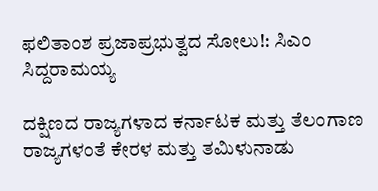ಫಲಿತಾಂಶ ಪ್ರಜಾಪ್ರಭುತ್ವದ ಸೋಲು!: ಸಿಎಂ ಸಿದ್ದರಾಮಯ್ಯ

ದಕ್ಷಿಣದ ರಾಜ್ಯಗಳಾದ ಕರ್ನಾಟಕ ಮತ್ತು ತೆಲಂಗಾಣ ರಾಜ್ಯಗಳಂತೆ ಕೇರಳ ಮತ್ತು ತಮಿಳುನಾಡು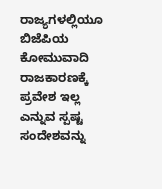ರಾಜ್ಯಗಳಲ್ಲಿಯೂ ಬಿಜೆಪಿಯ ಕೋಮುವಾದಿ ರಾಜಕಾರಣಕ್ಕೆ ಪ್ರವೇಶ ಇಲ್ಲ ಎನ್ನುವ ಸ್ಪಷ್ಟ ಸಂದೇಶವನ್ನು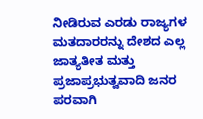ನೀಡಿರುವ ಎರಡು ರಾಜ್ಯಗಳ ಮತದಾರರನ್ನು ದೇಶದ ಎಲ್ಲ ಜಾತ್ಯತೀತ ಮತ್ತು ಪ್ರಜಾಪ್ರಭುತ್ವವಾದಿ ಜನರ ಪರವಾಗಿ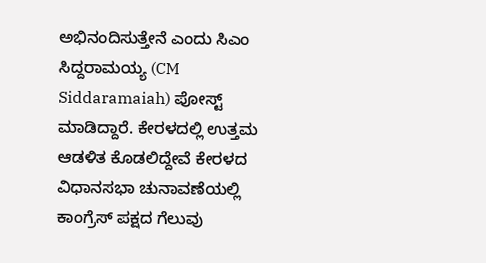ಅಭಿನಂದಿಸುತ್ತೇನೆ ಎಂದು ಸಿಎಂ ಸಿದ್ದರಾಮಯ್ಯ (CM Siddaramaiah) ಪೋಸ್ಟ್‌ ಮಾಡಿದ್ದಾರೆ. ಕೇರಳದಲ್ಲಿ ಉತ್ತಮ ಆಡಳಿತ ಕೊಡಲಿದ್ದೇವೆ ಕೇರಳದ ವಿಧಾನಸಭಾ ಚುನಾವಣೆಯಲ್ಲಿ ಕಾಂಗ್ರೆಸ್ ಪಕ್ಷದ ಗೆಲುವು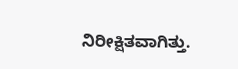ನಿರೀಕ್ಷಿತವಾಗಿತ್ತು.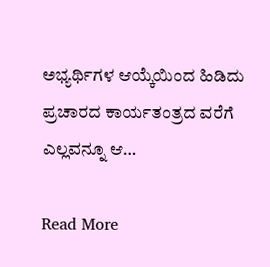ಅಭ್ಯರ್ಥಿಗಳ ಆಯ್ಕೆಯಿಂದ ಹಿಡಿದು ಪ್ರಚಾರದ ಕಾರ್ಯತಂತ್ರದ ವರೆಗೆ ಎಲ್ಲವನ್ನೂ ಆ…

Read More